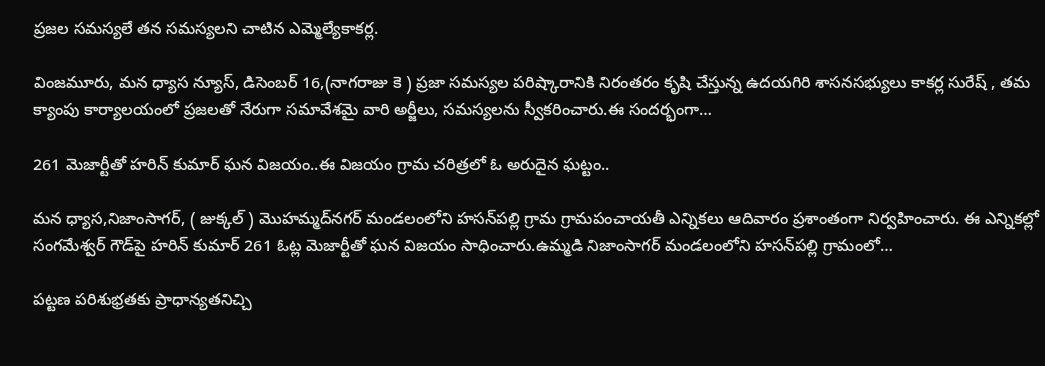ప్రజల సమస్యలే తన సమస్యలని చాటిన ఎమ్మెల్యేకాకర్ల.

వింజమూరు, మన ధ్యాస న్యూస్, డిసెంబర్ 16,(నాగరాజు కె ) ప్రజా సమస్యల పరిష్కారానికి నిరంతరం కృషి చేస్తున్న ఉదయగిరి శాసనసభ్యులు కాకర్ల సురేష్ , తమ క్యాంపు కార్యాలయంలో ప్రజలతో నేరుగా సమావేశమై వారి అర్జీలు, సమస్యలను స్వీకరించారు.ఈ సందర్భంగా…

261 మెజార్టీతో హరిన్ కుమార్ ఘన విజయం..ఈ విజయం గ్రామ చరిత్రలో ఓ అరుదైన ఘట్టం..

మన ధ్యాస,నిజాంసాగర్, ( జుక్కల్ ) మొహమ్మద్‌నగర్ మండలంలోని హసన్‌పల్లి గ్రామ గ్రామపంచాయతీ ఎన్నికలు ఆదివారం ప్రశాంతంగా నిర్వహించారు. ఈ ఎన్నికల్లో సంగమేశ్వర్ గౌడ్‌పై హరిన్ కుమార్ 261 ఓట్ల మెజార్టీతో ఘన విజయం సాధించారు.ఉమ్మడి నిజాంసాగర్ మండలంలోని హసన్‌పల్లి గ్రామంలో…

పట్టణ పరిశుభ్రతకు ప్రాధాన్యతనిచ్చి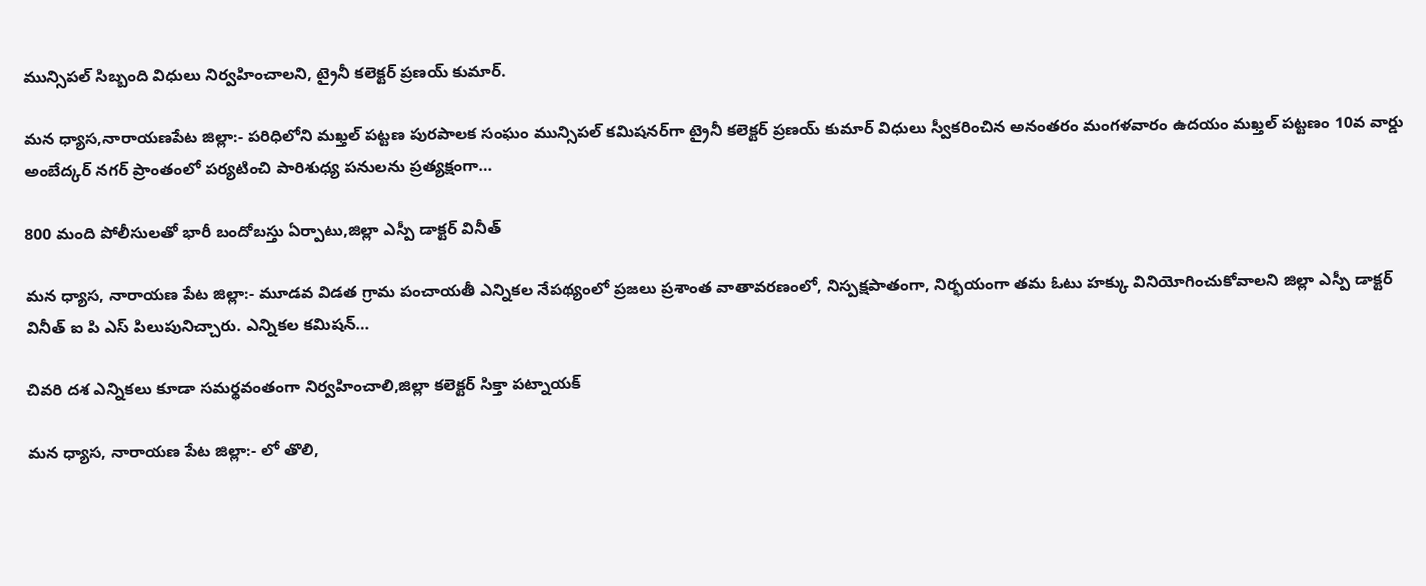మున్సిపల్ సిబ్బంది విధులు నిర్వహించాలని, ట్రైనీ కలెక్టర్ ప్రణయ్ కుమార్.

మన ధ్యాస,నారాయణపేట జిల్లా:- పరిధిలోని మఖ్తల్ పట్టణ పురపాలక సంఘం మున్సిపల్ కమిషనర్‌గా ట్రైనీ కలెక్టర్ ప్రణయ్ కుమార్ విధులు స్వీకరించిన అనంతరం మంగళవారం ఉదయం మఖ్తల్ పట్టణం 10వ వార్డు అంబేద్కర్ నగర్ ప్రాంతంలో పర్యటించి పారిశుధ్య పనులను ప్రత్యక్షంగా…

800 మంది పోలీసులతో భారీ బందోబస్తు ఏర్పాటు,జిల్లా ఎస్పీ డాక్టర్ వినీత్

మన ధ్యాస, నారాయణ పేట జిల్లా:- మూడవ విడత గ్రామ పంచాయతీ ఎన్నికల నేపథ్యంలో ప్రజలు ప్రశాంత వాతావరణంలో, నిస్పక్షపాతంగా, నిర్భయంగా తమ ఓటు హక్కు వినియోగించుకోవాలని జిల్లా ఎస్పీ డాక్టర్ వినీత్ ఐ పి ఎస్ పిలుపునిచ్చారు. ఎన్నికల కమిషన్…

చివరి దశ ఎన్నికలు కూడా సమర్థవంతంగా నిర్వహించాలి,జిల్లా కలెక్టర్ సిక్తా పట్నాయక్

మన ధ్యాస, నారాయణ పేట జిల్లా:- లో తొలి,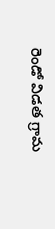రెండో విడత గ్రామ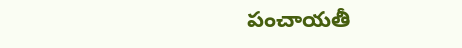పంచాయతీ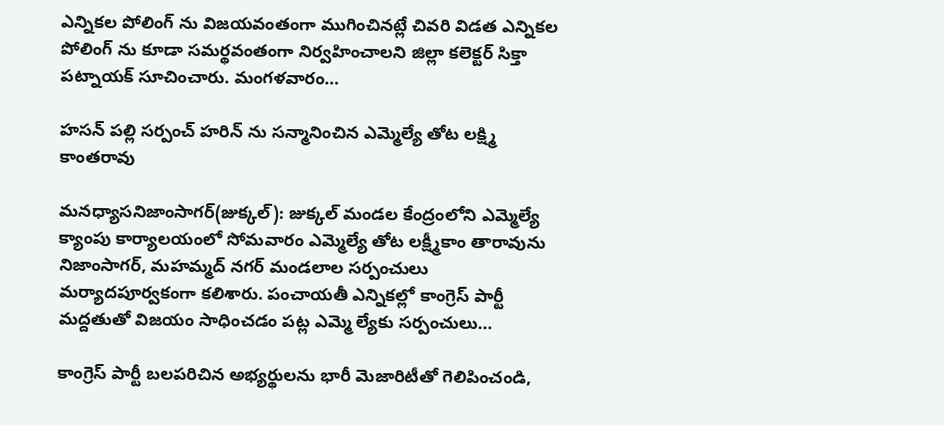ఎన్నికల పోలింగ్ ను విజయవంతంగా ముగించినట్లే చివరి విడత ఎన్నికల పోలింగ్ ను కూడా సమర్థవంతంగా నిర్వహించాలని జిల్లా కలెక్టర్ సిక్తా పట్నాయక్ సూచించారు. మంగళవారం…

హసన్ పల్లి సర్పంచ్ హరిన్ ను సన్మానించిన ఎమ్మెల్యే తోట లక్ష్మి కాంతరావు

మనధ్యాసనిజాంసాగర్(జుక్కల్): జుక్కల్ మండల కేంద్రంలోని ఎమ్మెల్యే క్యాంపు కార్యాలయంలో సోమవారం ఎమ్మెల్యే తోట లక్ష్మీకాం తారావును నిజాంసాగర్, మహమ్మద్ నగర్ మండలాల సర్పంచులు మర్యాదపూర్వకంగా కలిశారు. పంచాయతీ ఎన్నికల్లో కాంగ్రెస్ పార్టీ మద్దతుతో విజయం సాధించడం పట్ల ఎమ్మె ల్యేకు సర్పంచులు…

కాంగ్రెస్ పార్టీ బలపరిచిన అభ్యర్థులను భారీ మెజారిటీతో గెలిపించండి,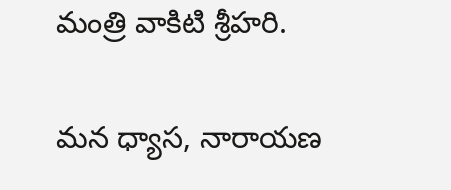మంత్రి వాకిటి శ్రీహరి.

మన ధ్యాస, నారాయణ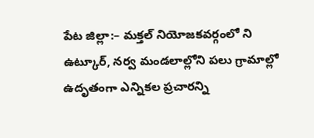పేట జిల్లా:– మక్తల్ నియోజకవర్గంలో ని ఉట్కూర్, నర్వ మండలాల్లోని పలు గ్రామాల్లో ఉదృతంగా ఎన్నికల ప్రచారన్ని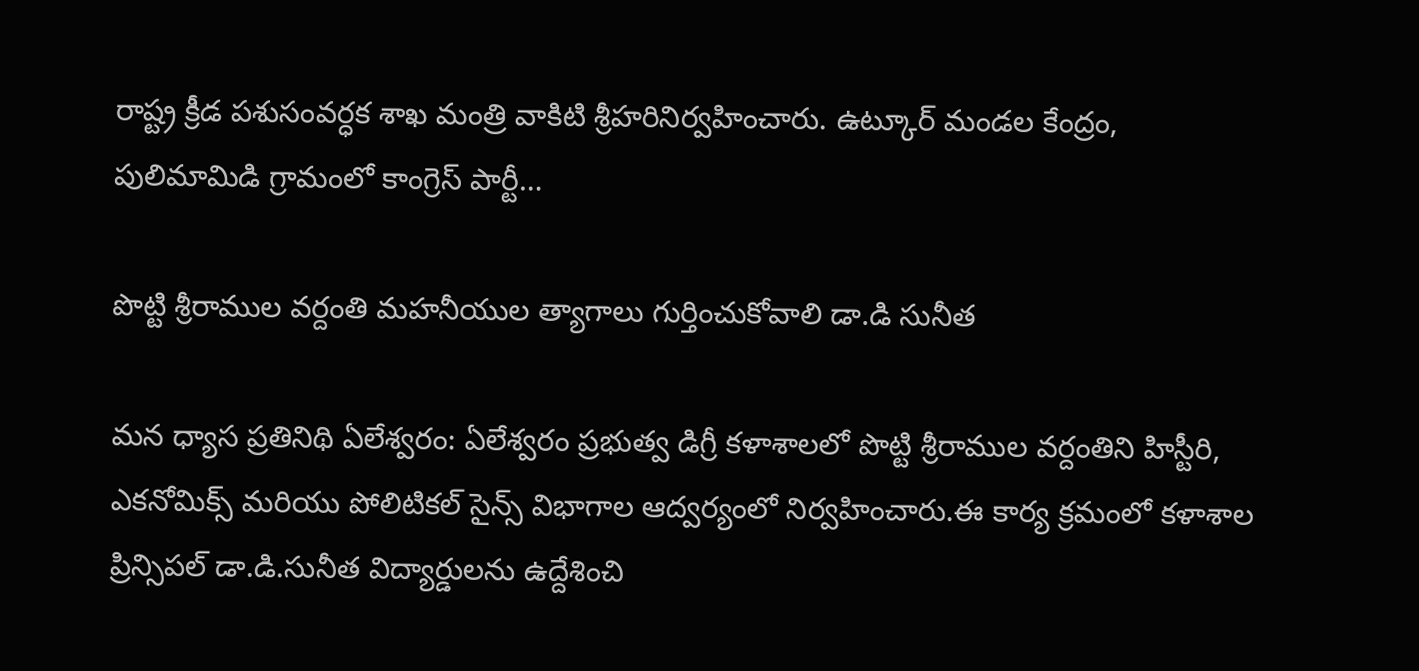రాష్ట్ర క్రీడ పశుసంవర్ధక శాఖ మంత్రి వాకిటి శ్రీహరినిర్వహించారు. ఉట్కూర్ మండల కేంద్రం, పులిమామిడి గ్రామంలో కాంగ్రెస్ పార్టీ…

పొట్టి శ్రీరాముల వర్దంతి మహనీయుల త్యాగాలు గుర్తించుకోవాలి డా.డి సునీత

మన ధ్యాస ప్రతినిథి ఏలేశ్వరం: ఏలేశ్వరం ప్రభుత్వ డిగ్రీ కళాశాలలో పొట్టి శ్రీరాముల వర్దంతిని హిస్టీరి, ఎకనోమిక్స్ మరియు పోలిటికల్ సైన్స్ విభాగాల ఆద్వర్యంలో నిర్వహించారు.ఈ కార్య క్రమంలో కళాశాల ప్రిన్సిపల్ డా.డి.సునీత విద్యార్డులను ఉద్దేశించి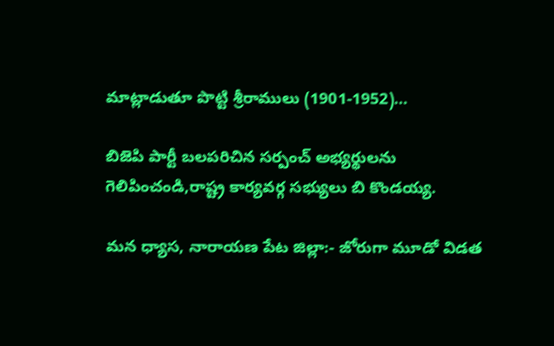మాట్లాడుతూ పొట్టి శ్రీరాములు (1901-1952)…

బిజెపి పార్టీ బలపరిచిన సర్పంచ్ అభ్యర్థులను గెలిపించండి,రాష్ట్ర కార్యవర్గ సభ్యులు బి కొండయ్య.

మన ధ్యాస, నారాయణ పేట జిల్లా:- జోరుగా మూడో విడత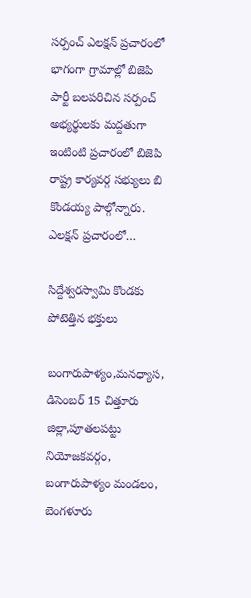సర్పంచ్ ఎలక్షన్ ప్రచారంలో భాగంగా గ్రామాల్లో బిజెపి పార్టీ బలపరిచిన సర్పంచ్ అభ్యర్థులకు మద్దతుగా ఇంటింటి ప్రచారంలో బిజెపి రాష్ట్ర కార్యవర్గ సభ్యులు బి కొండయ్య పాల్గోన్నారు. ఎలక్షన్ ప్రచారంలో…

సిద్దేశ్వరస్వామి కొండకు పోటెత్తిన భక్తులు

బంగారుపాళ్యం,మనధ్యాస, డిసెంబర్ 15 చిత్తూరు జిల్లా,పూతలపట్టు నియోజకవర్గం, బంగారుపాళ్యం మండలం, బెంగళూరు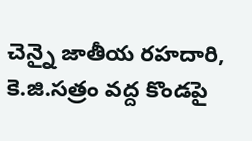చెన్నై జాతీయ రహదారి, కె.జి.సత్రం వద్ద కొండపై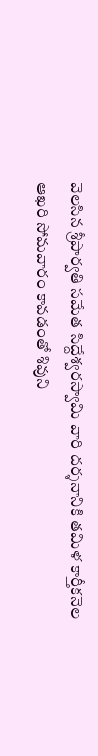వెలసిన శ్రీపార్వతి సమేత సిద్దేశ్వరస్వామి వారి దర్శనానికి తమిళ కార్తీకనెల ఆఖరి సోమవారం కావడంతో శివుని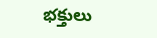భక్తులు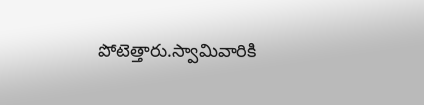పోటెత్తారు.స్వామివారికి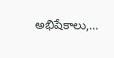అభిషేకాలు,…